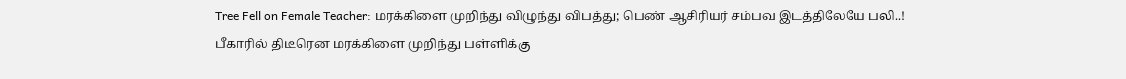Tree Fell on Female Teacher: மரக்கிளை முறிந்து விழுந்து விபத்து; பெண் ஆசிரியர் சம்பவ இடத்திலேயே பலி..!
பீகாரில் திடீரென மரக்கிளை முறிந்து பள்ளிக்கு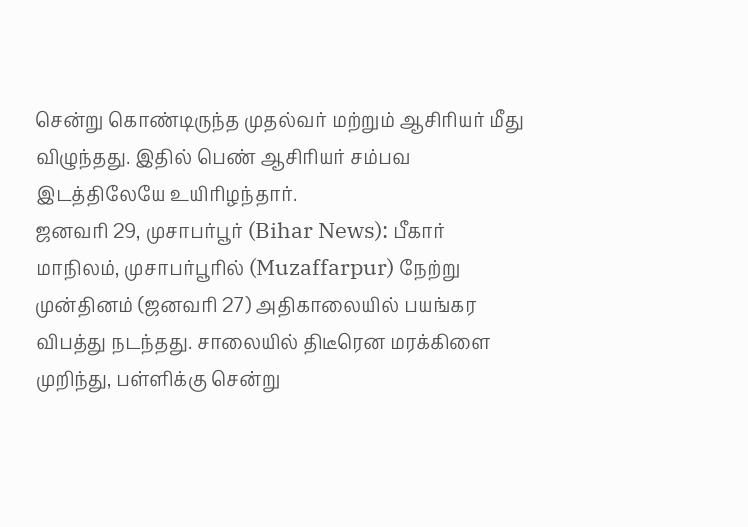சென்று கொண்டிருந்த முதல்வர் மற்றும் ஆசிரியர் மீது விழுந்தது. இதில் பெண் ஆசிரியர் சம்பவ இடத்திலேயே உயிரிழந்தார்.
ஜனவரி 29, முசாபர்பூர் (Bihar News): பீகார் மாநிலம், முசாபர்பூரில் (Muzaffarpur) நேற்று முன்தினம் (ஜனவரி 27) அதிகாலையில் பயங்கர விபத்து நடந்தது. சாலையில் திடீரென மரக்கிளை முறிந்து, பள்ளிக்கு சென்று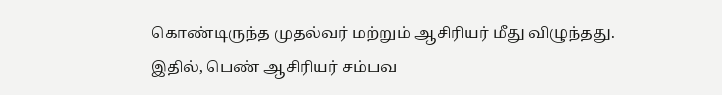கொண்டிருந்த முதல்வர் மற்றும் ஆசிரியர் மீது விழுந்தது. இதில், பெண் ஆசிரியர் சம்பவ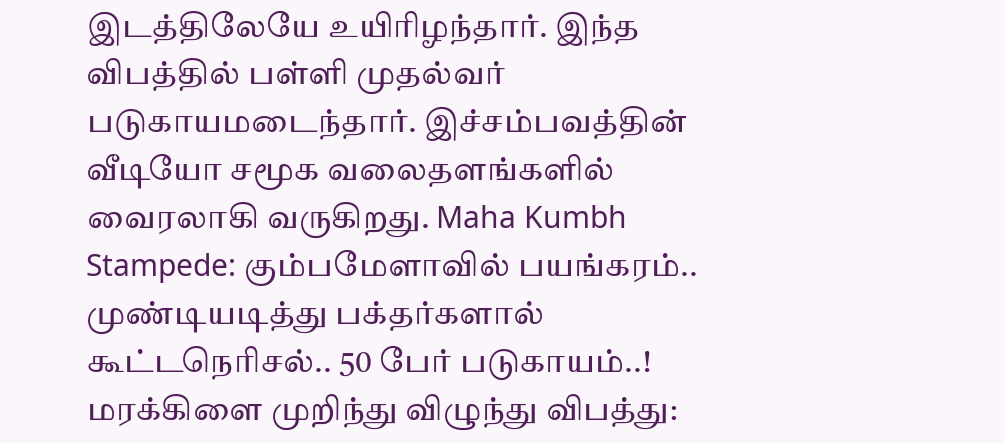இடத்திலேயே உயிரிழந்தார். இந்த விபத்தில் பள்ளி முதல்வர் படுகாயமடைந்தார். இச்சம்பவத்தின் வீடியோ சமூக வலைதளங்களில் வைரலாகி வருகிறது. Maha Kumbh Stampede: கும்பமேளாவில் பயங்கரம்.. முண்டியடித்து பக்தர்களால் கூட்டநெரிசல்.. 50 பேர் படுகாயம்..!
மரக்கிளை முறிந்து விழுந்து விபத்து: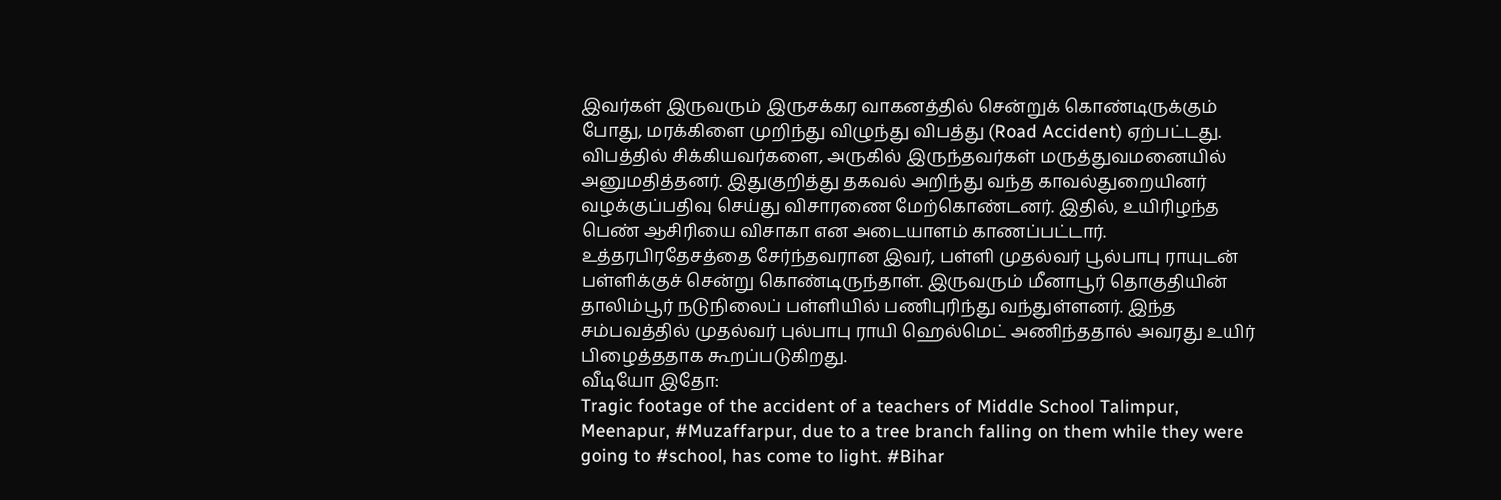இவர்கள் இருவரும் இருசக்கர வாகனத்தில் சென்றுக் கொண்டிருக்கும் போது, மரக்கிளை முறிந்து விழுந்து விபத்து (Road Accident) ஏற்பட்டது. விபத்தில் சிக்கியவர்களை, அருகில் இருந்தவர்கள் மருத்துவமனையில் அனுமதித்தனர். இதுகுறித்து தகவல் அறிந்து வந்த காவல்துறையினர் வழக்குப்பதிவு செய்து விசாரணை மேற்கொண்டனர். இதில், உயிரிழந்த பெண் ஆசிரியை விசாகா என அடையாளம் காணப்பட்டார். உத்தரபிரதேசத்தை சேர்ந்தவரான இவர், பள்ளி முதல்வர் பூல்பாபு ராயுடன் பள்ளிக்குச் சென்று கொண்டிருந்தாள். இருவரும் மீனாபூர் தொகுதியின் தாலிம்பூர் நடுநிலைப் பள்ளியில் பணிபுரிந்து வந்துள்ளனர். இந்த சம்பவத்தில் முதல்வர் புல்பாபு ராயி ஹெல்மெட் அணிந்ததால் அவரது உயிர் பிழைத்ததாக கூறப்படுகிறது.
வீடியோ இதோ:
Tragic footage of the accident of a teachers of Middle School Talimpur, Meenapur, #Muzaffarpur, due to a tree branch falling on them while they were going to #school, has come to light. #Bihar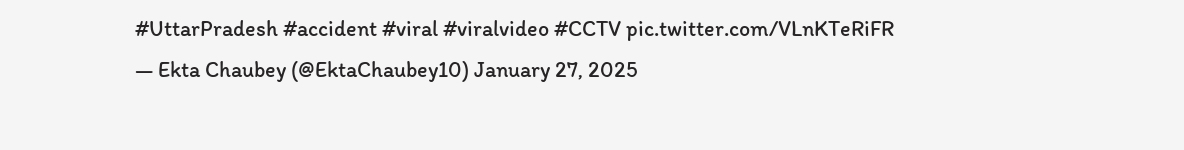#UttarPradesh #accident #viral #viralvideo #CCTV pic.twitter.com/VLnKTeRiFR
— Ekta Chaubey (@EktaChaubey10) January 27, 2025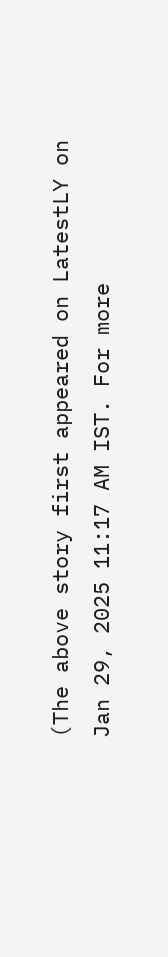(The above story first appeared on LatestLY on Jan 29, 2025 11:17 AM IST. For more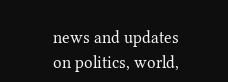news and updates on politics, world,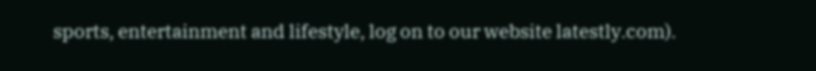sports, entertainment and lifestyle, log on to our website latestly.com).